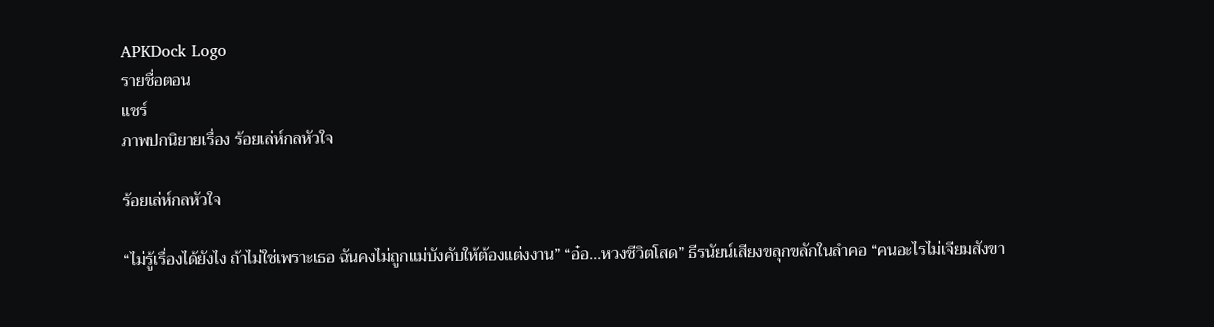APKDock Logo
รายชื่อตอน
แชร์
ภาพปกนิยายเรื่อง ร้อยเล่ห์กลหัวใจ

ร้อยเล่ห์กลหัวใจ

“ไม่รู้เรื่องได้ยังไง ถ้าไม่ใช่เพราะเธอ ฉันคงไม่ถูกแม่บังคับให้ต้องแต่งงาน” “อ๋อ...หวงชีวิตโสด” ธีรนัยน์เสียงขลุกขลักในลำคอ “คนอะไรไม่เจียมสังขา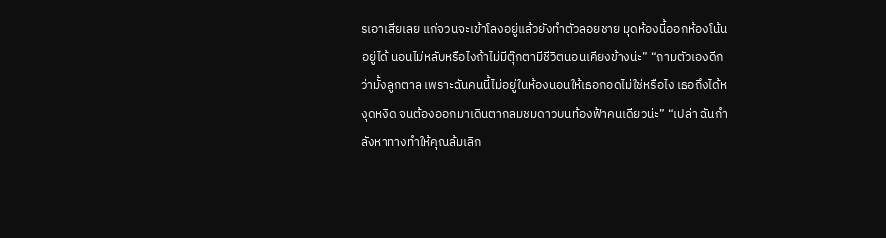รเอาเสียเลย แก่จวนจะเข้าโลงอยู่แล้วยังทำตัวลอยชาย มุดห้องนี้ออกห้องโน้นอยู่ได้ นอนไม่หลับหรือไงถ้าไม่มีตุ๊กตามีชีวิตนอนเคียงข้างน่ะ” “ถามตัวเองดีกว่ามั้งลูกตาล เพราะฉันคนนี้ไม่อยู่ในห้องนอนให้เธอกอดไม่ใช่หรือไง เธอถึงได้หงุดหงิด จนต้องออกมาเดินตากลมชมดาวบนท้องฟ้าคนเดียวน่ะ” “เปล่า ฉันกำลังหาทางทำให้คุณล้มเลิก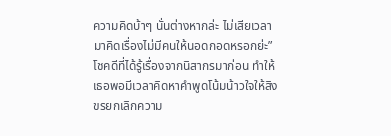ความคิดบ้าๆ นั่นต่างหากล่ะ ไม่เสียเวลามาคิดเรื่องไม่มีคนให้นอดกอดหรอกย่ะ” โชคดีที่ได้รู้เรื่องจากนิสากรมาก่อน ทำให้เธอพอมีเวลาคิดหาคำพูดโน้มน้าวใจให้สิงขรยกเลิกความ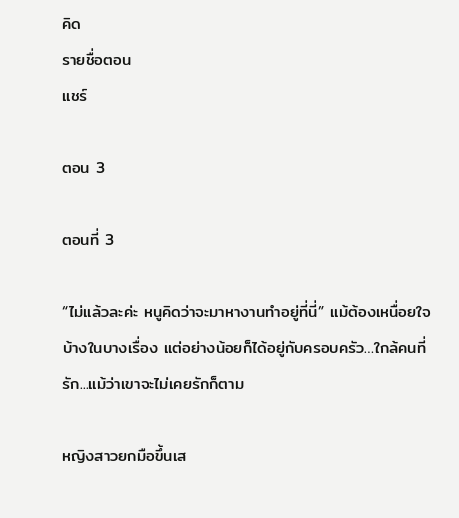คิด
รายชื่อตอน
แชร์

ตอน 3

ตอนที่ 3

“ไม่แล้วละค่ะ หนูคิดว่าจะมาหางานทำอยู่ที่นี่” แม้ต้องเหนื่อยใจบ้างในบางเรื่อง แต่อย่างน้อยก็ได้อยู่กับครอบครัว…ใกล้คนที่รัก...แม้ว่าเขาจะไม่เคยรักก็ตาม

หญิงสาวยกมือขึ้นเส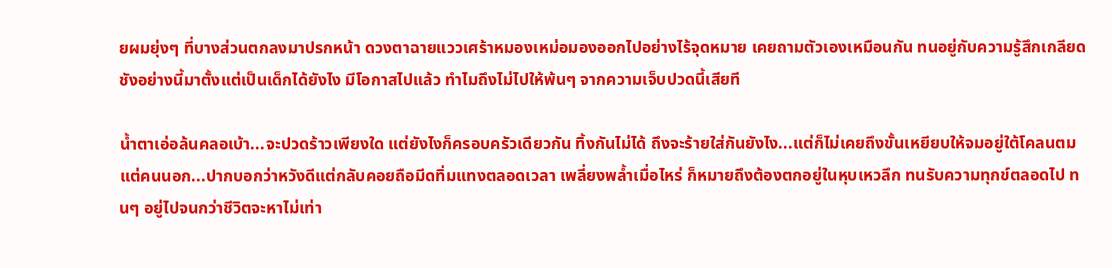ยผมยุ่งๆ ที่บางส่วนตกลงมาปรกหน้า ดวงตาฉายแววเศร้าหมองเหม่อมองออกไปอย่างไร้จุดหมาย เคยถามตัวเองเหมือนกัน ทนอยู่กับความรู้สึกเกลียดชังอย่างนี้มาตั้งแต่เป็นเด็กได้ยังไง มีโอกาสไปแล้ว ทำไมถึงไม่ไปให้พ้นๆ จากความเจ็บปวดนี้เสียที

น้ำตาเอ่อล้นคลอเบ้า...จะปวดร้าวเพียงใด แต่ยังไงก็ครอบครัวเดียวกัน ทิ้งกันไม่ได้ ถึงจะร้ายใส่กันยังไง...แต่ก็ไม่เคยถึงขั้นเหยียบให้จมอยู่ใต้โคลนตม แต่คนนอก...ปากบอกว่าหวังดีแต่กลับคอยถือมีดทิ่มแทงตลอดเวลา เพลี่ยงพล้ำเมื่อไหร่ ก็หมายถึงต้องตกอยู่ในหุบเหวลึก ทนรับความทุกข์ตลอดไป ทนๆ อยู่ไปจนกว่าชีวิตจะหาไม่เท่า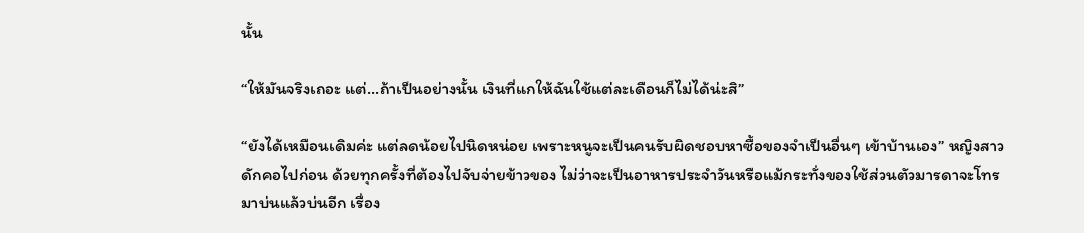นั้น

“ให้มันจริงเถอะ แต่...ถ้าเป็นอย่างนั้น เงินที่แกให้ฉันใช้แต่ละเดือนก็ไม่ได้น่ะสิ”

“ยังได้เหมือนเดิมค่ะ แต่ลดน้อยไปนิดหน่อย เพราะหนูจะเป็นคนรับผิดชอบหาซื้อของจำเป็นอื่นๆ เข้าบ้านเอง” หญิงสาวดักคอไปก่อน ด้วยทุกครั้งที่ต้องไปจับจ่ายข้าวของ ไม่ว่าจะเป็นอาหารประจำวันหรือแม้กระทั่งของใช้ส่วนตัวมารดาจะโทรมาบ่นแล้วบ่นอีก เรื่อง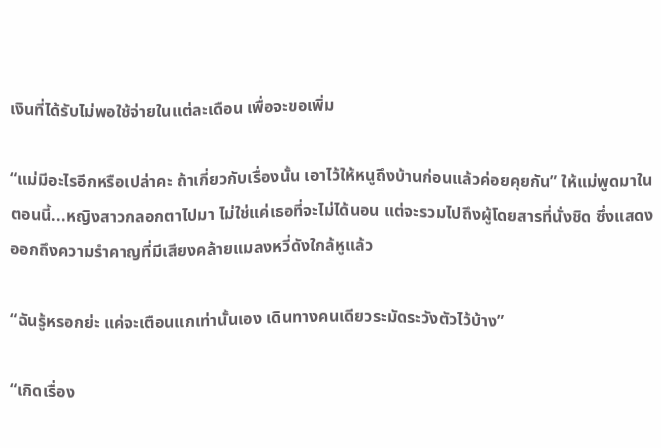เงินที่ได้รับไม่พอใช้จ่ายในแต่ละเดือน เพื่อจะขอเพิ่ม

“แม่มีอะไรอีกหรือเปล่าคะ ถ้าเกี่ยวกับเรื่องนั้น เอาไว้ให้หนูถึงบ้านก่อนแล้วค่อยคุยกัน” ให้แม่พูดมาในตอนนี้...หญิงสาวกลอกตาไปมา ไม่ใช่แค่เธอที่จะไม่ได้นอน แต่จะรวมไปถึงผู้โดยสารที่นั่งชิด ซึ่งแสดงออกถึงความรำคาญที่มีเสียงคล้ายแมลงหวี่ดังใกล้หูแล้ว

“ฉันรู้หรอกย่ะ แค่จะเตือนแกเท่านั้นเอง เดินทางคนเดียวระมัดระวังตัวไว้บ้าง”

“เกิดเรื่อง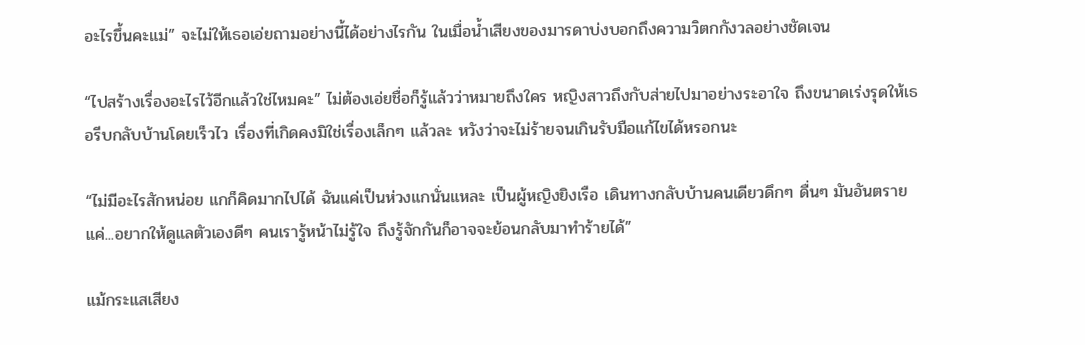อะไรขึ้นคะแม่” จะไม่ให้เธอเอ่ยถามอย่างนี้ได้อย่างไรกัน ในเมื่อน้ำเสียงของมารดาบ่งบอกถึงความวิตกกังวลอย่างชัดเจน

“ไปสร้างเรื่องอะไรไว้อีกแล้วใช่ไหมคะ” ไม่ต้องเอ่ยชื่อก็รู้แล้วว่าหมายถึงใคร หญิงสาวถึงกับส่ายไปมาอย่างระอาใจ ถึงขนาดเร่งรุดให้เธอรีบกลับบ้านโดยเร็วไว เรื่องที่เกิดคงมิใช่เรื่องเล็กๆ แล้วละ หวังว่าจะไม่ร้ายจนเกินรับมือแก้ไขได้หรอกนะ

“ไม่มีอะไรสักหน่อย แกก็คิดมากไปได้ ฉันแค่เป็นห่วงแกนั่นแหละ เป็นผู้หญิงยิงเรือ เดินทางกลับบ้านคนเดียวดึกๆ ดื่นๆ มันอันตราย แค่...อยากให้ดูแลตัวเองดีๆ คนเรารู้หน้าไม่รู้ใจ ถึงรู้จักกันก็อาจจะย้อนกลับมาทำร้ายได้”

แม้กระแสเสียง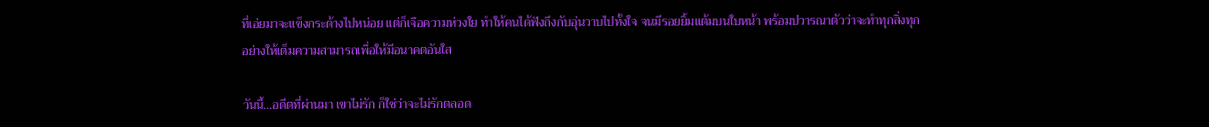ที่เอ่ยมาจะแข็งกระด้างไปหน่อย แต่ก็เจือความห่วงใย ทำให้คนได้ฟังถึงกับอุ่นวาบไปทั้งใจ จนมีรอยยิ้มแต้มบนใบหน้า พร้อมปวารณาตัวว่าจะทำทุกสิ่งทุกอย่างให้เต็มความสามารถเพื่อให้มีอนาคตอันใส

วันนี้...อดีตที่ผ่านมา เขาไม่รัก ก็ใช่ว่าจะไม่รักตลอด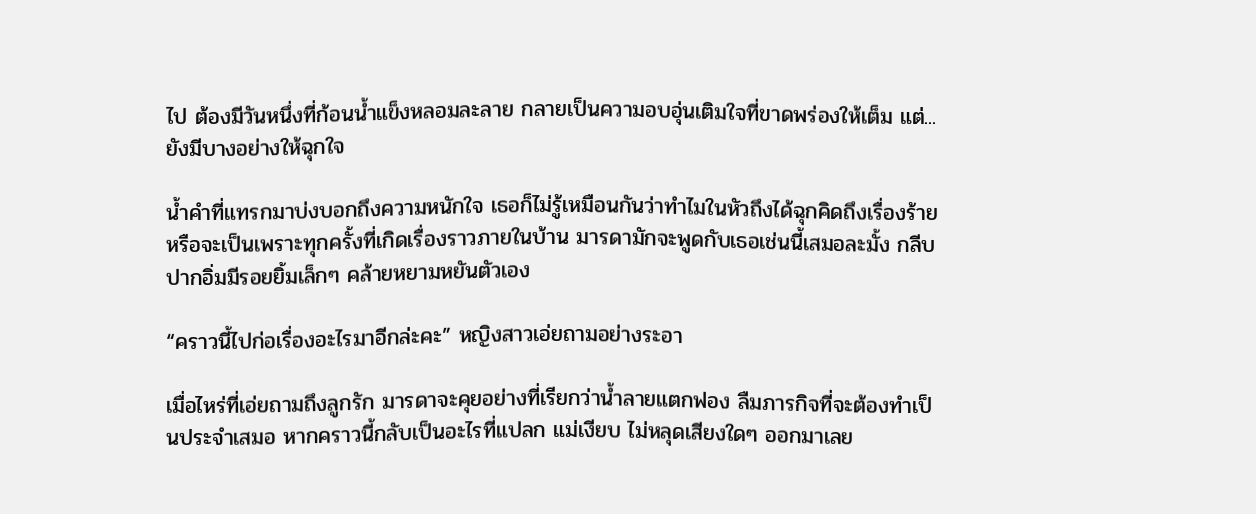ไป ต้องมีวันหนึ่งที่ก้อนน้ำแข็งหลอมละลาย กลายเป็นความอบอุ่นเติมใจที่ขาดพร่องให้เต็ม แต่...ยังมีบางอย่างให้ฉุกใจ

น้ำคำที่แทรกมาบ่งบอกถึงความหนักใจ เธอก็ไม่รู้เหมือนกันว่าทำไมในหัวถึงได้ฉุกคิดถึงเรื่องร้าย หรือจะเป็นเพราะทุกครั้งที่เกิดเรื่องราวภายในบ้าน มารดามักจะพูดกับเธอเช่นนี้เสมอละมั้ง กลีบปากอิ่มมีรอยยิ้มเล็กๆ คล้ายหยามหยันตัวเอง

“คราวนี้ไปก่อเรื่องอะไรมาอีกล่ะคะ” หญิงสาวเอ่ยถามอย่างระอา

เมื่อไหร่ที่เอ่ยถามถึงลูกรัก มารดาจะคุยอย่างที่เรียกว่าน้ำลายแตกฟอง ลืมภารกิจที่จะต้องทำเป็นประจำเสมอ หากคราวนี้กลับเป็นอะไรที่แปลก แม่เงียบ ไม่หลุดเสียงใดๆ ออกมาเลย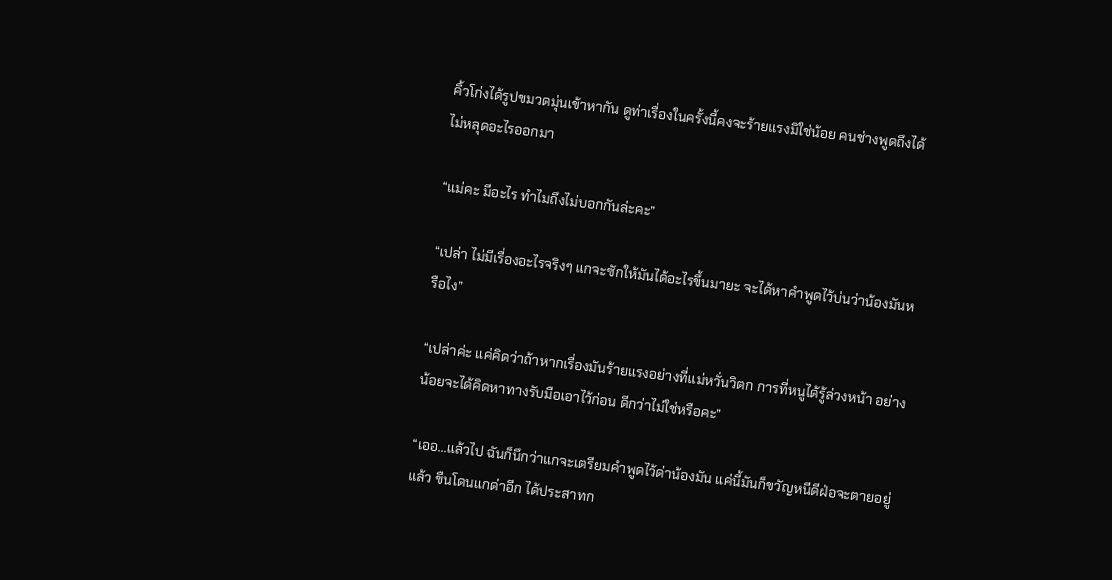คิ้วโก่งได้รูปขมวดมุ่นเข้าหากัน ดูท่าเรื่องในครั้งนี้คงจะร้ายแรงมิใช่น้อย คนช่างพูดถึงได้ไม่หลุดอะไรออกมา

“แม่คะ มีอะไร ทำไมถึงไม่บอกกันล่ะคะ”

“เปล่า ไม่มีเรื่องอะไรจริงๆ แกจะซักให้มันได้อะไรขึ้นมายะ จะได้หาคำพูดไว้บ่นว่าน้องมันหรือไง”

“เปล่าค่ะ แค่คิดว่าถ้าหากเรื่องมันร้ายแรงอย่างที่แม่หวั่นวิตก การที่หนูได้รู้ล่วงหน้า อย่างน้อยจะได้คิดหาทางรับมือเอาไว้ก่อน ดีกว่าไม่ใช่หรือคะ”

“เออ...แล้วไป ฉันก็นึกว่าแกจะเตรียมคำพูดไว้ด่าน้องมัน แค่นี้มันก็ขวัญหนีดีฝ่อจะตายอยู่แล้ว ขืนโดนแกด่าอีก ได้ประสาทก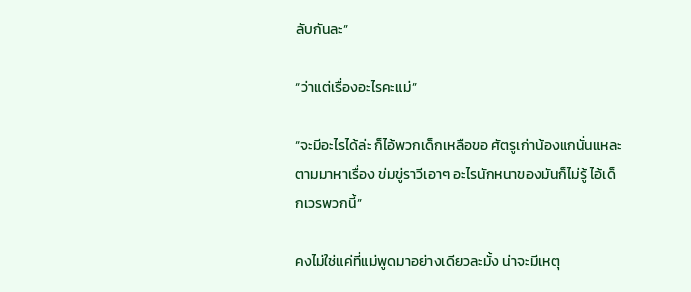ลับกันละ”

“ว่าแต่เรื่องอะไรคะแม่”

“จะมีอะไรได้ล่ะ ก็ไอ้พวกเด็กเหลือขอ ศัตรูเก่าน้องแกนั่นแหละ ตามมาหาเรื่อง ข่มขู่ราวีเอาๆ อะไรนักหนาของมันก็ไม่รู้ ไอ้เด็กเวรพวกนี้”

คงไม่ใช่แค่ที่แม่พูดมาอย่างเดียวละมั้ง น่าจะมีเหตุ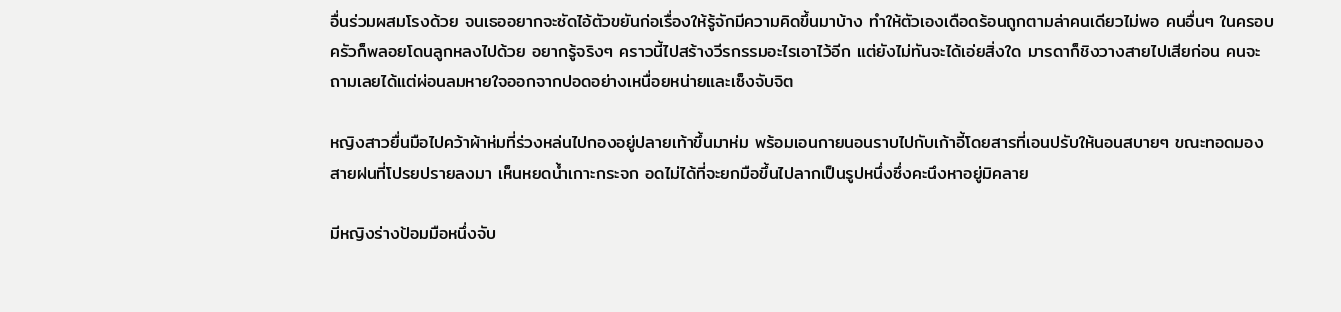อื่นร่วมผสมโรงด้วย จนเธออยากจะซัดไอ้ตัวขยันก่อเรื่องให้รู้จักมีความคิดขึ้นมาบ้าง ทำให้ตัวเองเดือดร้อนถูกตามล่าคนเดียวไม่พอ คนอื่นๆ ในครอบครัวก็พลอยโดนลูกหลงไปด้วย อยากรู้จริงๆ คราวนี้ไปสร้างวีรกรรมอะไรเอาไว้อีก แต่ยังไม่ทันจะได้เอ่ยสิ่งใด มารดาก็ชิงวางสายไปเสียก่อน คนจะถามเลยได้แต่ผ่อนลมหายใจออกจากปอดอย่างเหนื่อยหน่ายและเซ็งจับจิต

หญิงสาวยื่นมือไปคว้าผ้าห่มที่ร่วงหล่นไปกองอยู่ปลายเท้าขึ้นมาห่ม พร้อมเอนกายนอนราบไปกับเก้าอี้โดยสารที่เอนปรับให้นอนสบายๆ ขณะทอดมองสายฝนที่โปรยปรายลงมา เห็นหยดน้ำเกาะกระจก อดไม่ได้ที่จะยกมือขึ้นไปลากเป็นรูปหนึ่งซึ่งคะนึงหาอยู่มิคลาย

มีหญิงร่างป้อมมือหนึ่งจับ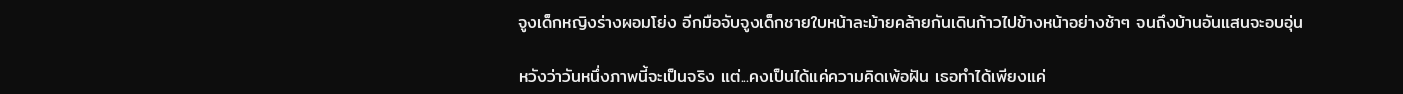จูงเด็กหญิงร่างผอมโย่ง อีกมือจับจูงเด็กชายใบหน้าละม้ายคล้ายกันเดินก้าวไปข้างหน้าอย่างช้าๆ จนถึงบ้านอันแสนจะอบอุ่น

หวังว่าวันหนึ่งภาพนี้จะเป็นจริง แต่...คงเป็นได้แค่ความคิดเพ้อฝัน เธอทำได้เพียงแค่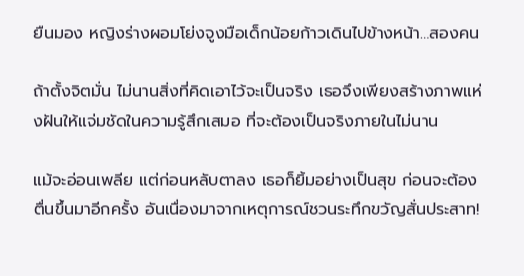ยืนมอง หญิงร่างผอมโย่งจูงมือเด็กน้อยก้าวเดินไปข้างหน้า…สองคน

ถ้าตั้งจิตมั่น ไม่นานสิ่งที่คิดเอาไว้จะเป็นจริง เธอจึงเพียงสร้างภาพแห่งฝันให้แจ่มชัดในความรู้สึกเสมอ ที่จะต้องเป็นจริงภายในไม่นาน

แม้จะอ่อนเพลีย แต่ก่อนหลับตาลง เธอก็ยิ้มอย่างเป็นสุข ก่อนจะต้องตื่นขึ้นมาอีกครั้ง อันเนื่องมาจากเหตุการณ์ชวนระทึกขวัญสั่นประสาท!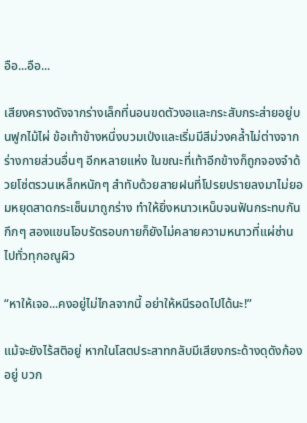อือ...อือ...

เสียงครางดังจากร่างเล็กที่นอนขดตัวงอและกระสับกระส่ายอยู่บนฟูกไม้ไผ่ ข้อเท้าข้างหนึ่งบวมเป่งและเริ่มมีสีม่วงคล้ำไม่ต่างจากร่างกายส่วนอื่นๆ อีกหลายแห่ง ในขณะที่เท้าอีกข้างก็ถูกจองจำด้วยโซ่ตรวนเหล็กหนักๆ สำทับด้วยสายฝนที่โปรยปรายลงมาไม่ยอมหยุดสาดกระเซ็นมาถูกร่าง ทำให้ยิ่งหนาวเหน็บจนฟันกระทบกันกึกๆ สองแขนโอบรัดรอบกายก็ยังไม่คลายความหนาวที่แผ่ซ่านไปทั่วทุกอณูผิว

“หาให้เจอ...คงอยู่ไม่ไกลจากนี้ อย่าให้หนีรอดไปได้นะ!”

แม้จะยังไร้สติอยู่ หากในโสตประสาทกลับมีเสียงกระด้างดุดังก้องอยู่ บวก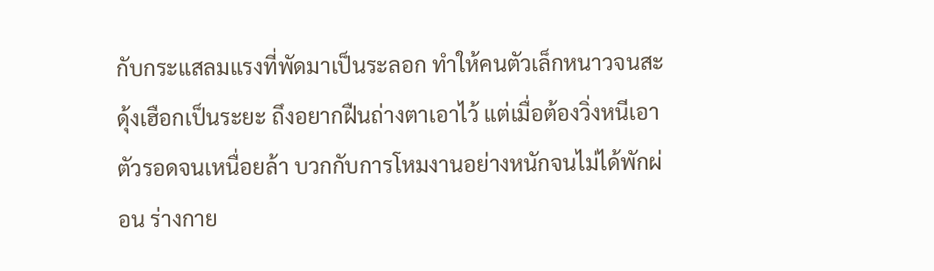กับกระแสลมแรงที่พัดมาเป็นระลอก ทำให้คนตัวเล็กหนาวจนสะดุ้งเฮือกเป็นระยะ ถึงอยากฝืนถ่างตาเอาไว้ แต่เมื่อต้องวิ่งหนีเอาตัวรอดจนเหนื่อยล้า บวกกับการโหมงานอย่างหนักจนไม่ได้พักผ่อน ร่างกาย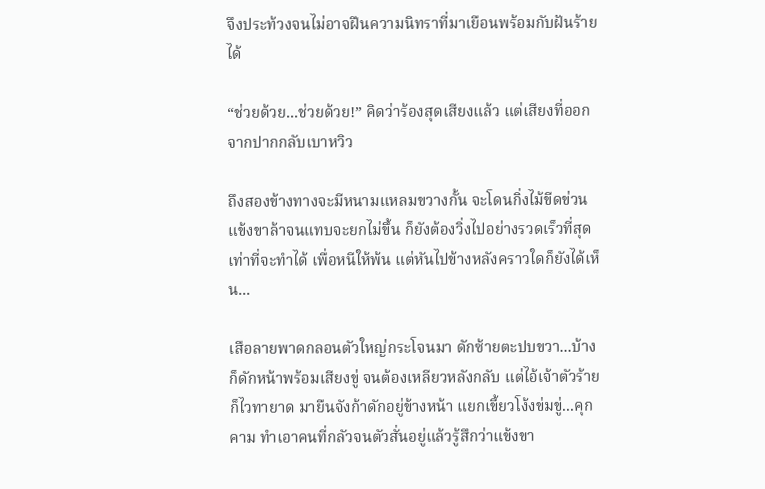จึงประท้วงจนไม่อาจฝืนความนิทราที่มาเยือนพร้อมกับฝันร้ายได้

“ช่วยด้วย...ช่วยด้วย!” คิดว่าร้องสุดเสียงแล้ว แต่เสียงที่ออกจากปากกลับเบาหวิว

ถึงสองข้างทางจะมีหนามแหลมขวางกั้น จะโดนกิ่งไม้ขีดข่วน แข้งขาล้าจนแทบจะยกไม่ขึ้น ก็ยังต้องวิ่งไปอย่างรวดเร็วที่สุดเท่าที่จะทำได้ เพื่อหนีให้พ้น แต่หันไปข้างหลังคราวใดก็ยังได้เห็น...

เสือลายพาดกลอนตัวใหญ่กระโจนมา ดักซ้ายตะปบขวา...บ้างก็ดักหน้าพร้อมเสียงขู่ จนต้องเหลียวหลังกลับ แต่ไอ้เจ้าตัวร้ายก็ไวทายาด มายืนจังก้าดักอยู่ข้างหน้า แยกเขี้ยวโง้งข่มขู่...คุกคาม ทำเอาคนที่กลัวจนตัวสั่นอยู่แล้วรู้สึกว่าแข้งขา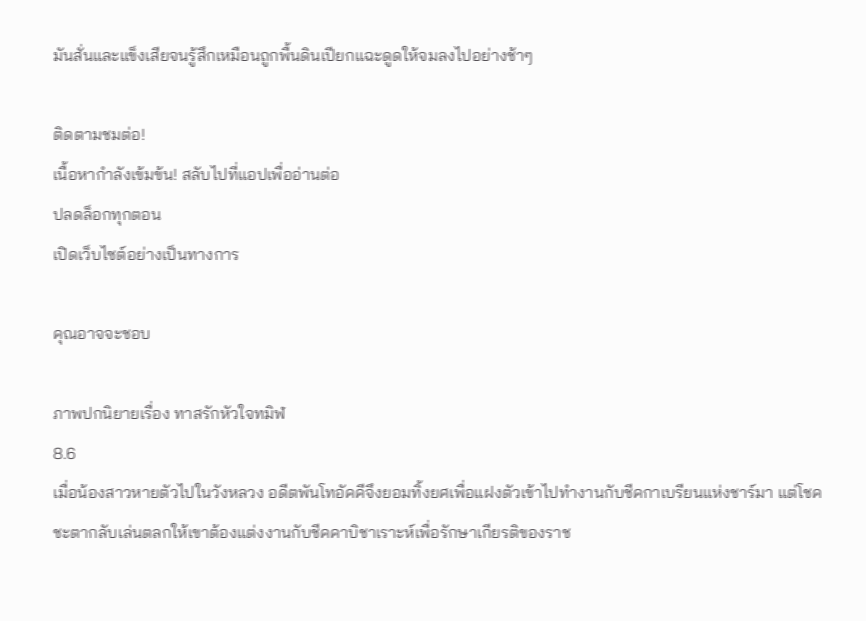มันสั่นและแข็งเสียจนรู้สึกเหมือนถูกพื้นดินเปียกแฉะดูดให้จมลงไปอย่างช้าๆ

ติดตามชมต่อ!
เนื้อหากำลังเข้มข้น! สลับไปที่แอปเพื่ออ่านต่อ
ปลดล็อกทุกตอน
เปิดเว็บไซต์อย่างเป็นทางการ

คุณอาจจะชอบ

ภาพปกนิยายเรื่อง ทาสรักหัวใจทมิฬ
8.6
เมื่อน้องสาวหายตัวไปในวังหลวง อดีตพันโทอัคคีจึงยอมทิ้งยศเพื่อแฝงตัวเข้าไปทำงานกับชีคกาเบรียนแห่งชาร์มา แต่โชคชะตากลับเล่นตลกให้เขาต้องแต่งงานกับชีคคาบิชาเราะห์เพื่อรักษาเกียรติของราช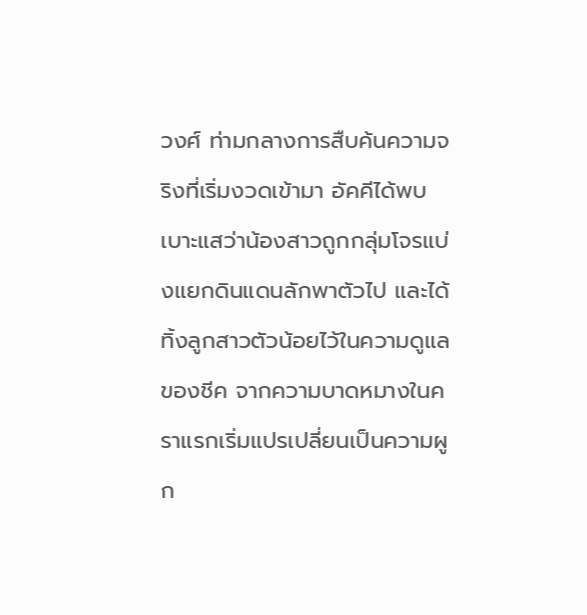วงศ์ ท่ามกลางการสืบค้นความจริงที่เริ่มงวดเข้ามา อัคคีได้พบเบาะแสว่าน้องสาวถูกกลุ่มโจรแบ่งแยกดินแดนลักพาตัวไป และได้ทิ้งลูกสาวตัวน้อยไว้ในความดูแลของชีค จากความบาดหมางในคราแรกเริ่มแปรเปลี่ยนเป็นความผูก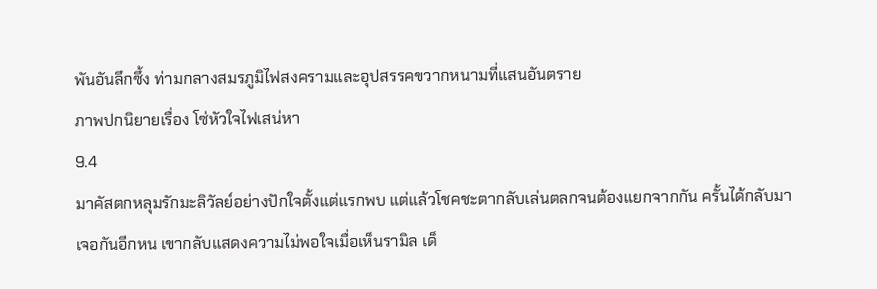พันอันลึกซึ้ง ท่ามกลางสมรภูมิไฟสงครามและอุปสรรคขวากหนามที่แสนอันตราย
ภาพปกนิยายเรื่อง โซ่หัวใจไฟเสน่หา
9.4
มาคัสตกหลุมรักมะลิวัลย์อย่างปักใจตั้งแต่แรกพบ แต่แล้วโชคชะตากลับเล่นตลกจนต้องแยกจากกัน ครั้นได้กลับมาเจอกันอีกหน เขากลับแสดงความไม่พอใจเมื่อเห็นรามิล เด็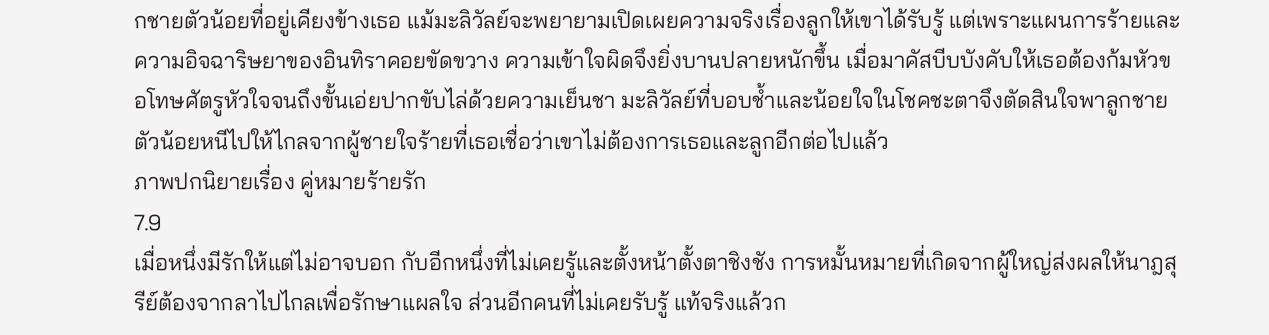กชายตัวน้อยที่อยู่เคียงข้างเธอ แม้มะลิวัลย์จะพยายามเปิดเผยความจริงเรื่องลูกให้เขาได้รับรู้ แต่เพราะแผนการร้ายและความอิจฉาริษยาของอินทิราคอยขัดขวาง ความเข้าใจผิดจึงยิ่งบานปลายหนักขึ้น เมื่อมาคัสบีบบังคับให้เธอต้องก้มหัวขอโทษศัตรูหัวใจจนถึงขั้นเอ่ยปากขับไล่ด้วยความเย็นชา มะลิวัลย์ที่บอบช้ำและน้อยใจในโชคชะตาจึงตัดสินใจพาลูกชายตัวน้อยหนีไปให้ไกลจากผู้ชายใจร้ายที่เธอเชื่อว่าเขาไม่ต้องการเธอและลูกอีกต่อไปแล้ว
ภาพปกนิยายเรื่อง คู่หมายร้ายรัก
7.9
เมื่อหนึ่งมีรักให้แต่ไม่อาจบอก กับอีกหนึ่งที่ไม่เคยรู้และตั้งหน้าตั้งตาชิงชัง การหมั้นหมายที่เกิดจากผู้ใหญ่ส่งผลให้นาฎสุรีย์ต้องจากลาไปไกลเพื่อรักษาแผลใจ ส่วนอีกคนที่ไม่เคยรับรู้ แท้จริงแล้วก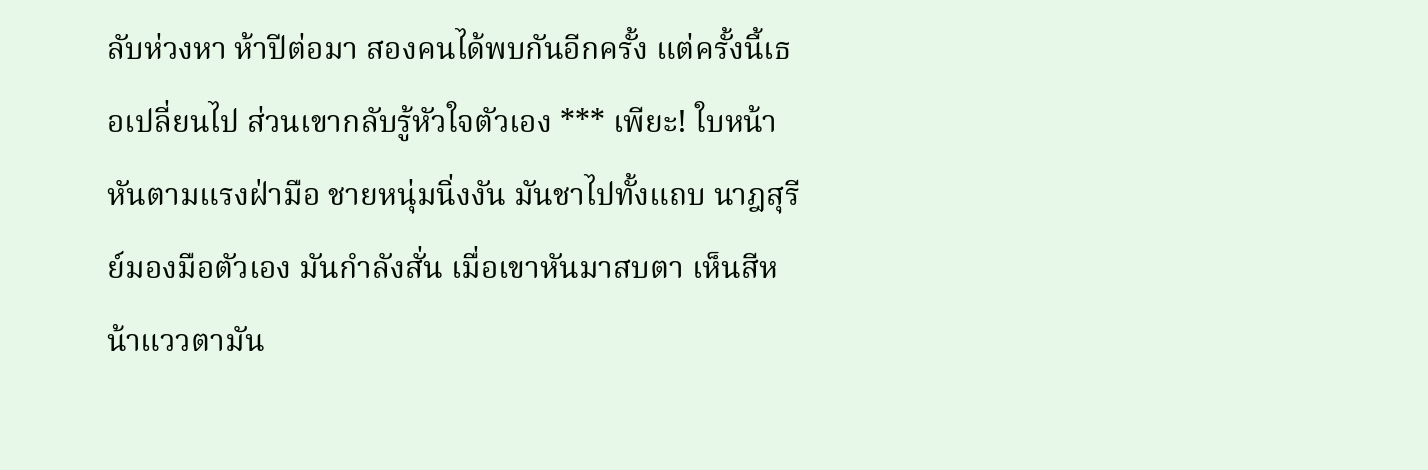ลับห่วงหา ห้าปีต่อมา สองคนได้พบกันอีกครั้ง แต่ครั้งนี้เธอเปลี่ยนไป ส่วนเขากลับรู้หัวใจตัวเอง *** เพียะ! ใบหน้าหันตามแรงฝ่ามือ ชายหนุ่มนิ่งงัน มันชาไปทั้งแถบ นาฎสุรีย์มองมือตัวเอง มันกำลังสั่น เมื่อเขาหันมาสบตา เห็นสีหน้าแววตามัน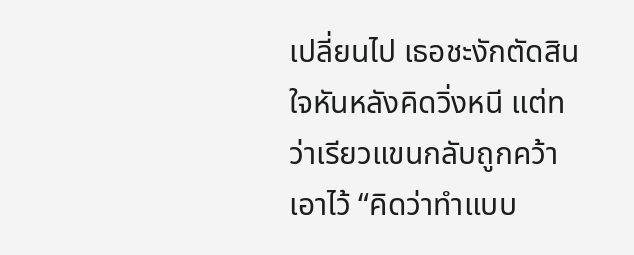เปลี่ยนไป เธอชะงักตัดสินใจหันหลังคิดวิ่งหนี แต่ทว่าเรียวแขนกลับถูกคว้าเอาไว้ “คิดว่าทำแบบ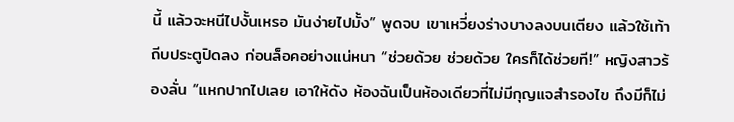นี้ แล้วจะหนีไปงั้นเหรอ มันง่ายไปมั้ง” พูดจบ เขาเหวี่ยงร่างบางลงบนเตียง แล้วใช้เท้าถีบประตูปิดลง ก่อนล็อคอย่างแน่หนา “ช่วยด้วย ช่วยด้วย ใครก็ได้ช่วยที!” หญิงสาวร้องลั่น “แหกปากไปเลย เอาให้ดัง ห้องฉันเป็นห้องเดียวที่ไม่มีกุญแจสำรองไข ถึงมีก็ไม่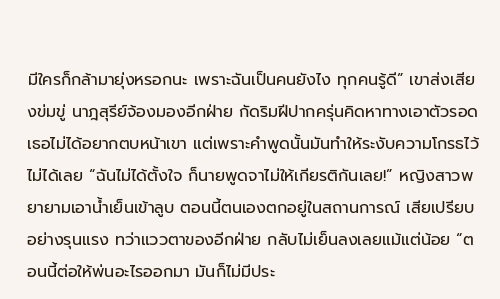มีใครก็กล้ามายุ่งหรอกนะ เพราะฉันเป็นคนยังไง ทุกคนรู้ดี” เขาส่งเสียงข่มขู่ นาฎสุรีย์จ้องมองอีกฝ่าย กัดริมฝีปากครุ่นคิดหาทางเอาตัวรอด เธอไม่ได้อยากตบหน้าเขา แต่เพราะคำพูดนั้นมันทำให้ระงับความโกรธไว้ไม่ได้เลย “ฉันไม่ได้ตั้งใจ ก็นายพูดจาไม่ให้เกียรติกันเลย!” หญิงสาวพยายามเอาน้ำเย็นเข้าลูบ ตอนนี้ตนเองตกอยู่ในสถานการณ์ เสียเปรียบอย่างรุนแรง ทว่าแววตาของอีกฝ่าย กลับไม่เย็นลงเลยแม้แต่น้อย “ตอนนี้ต่อให้พ่นอะไรออกมา มันก็ไม่มีประ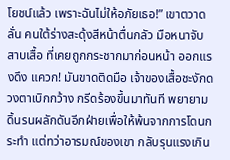โยชน์แล้ว เพราะฉันไม่ให้อภัยเธอ!” เขาตวาดลั่น คนใต้ร่างสะดุ้งสีหน้าตื่นกลัว มือหนาจับสาบเสื้อ ที่เคยถูกกระชากมาก่อนหน้า ออกแรงดึง แควก! มันขาดติดมือ เจ้าของเสื้อชะงักดวงตาเบิกกว้าง กรีดร้องขึ้นมาทันที พยายามดิ้นรนผลักดันอีกฝ่ายเพื่อให้พ้นจากการโดนกระทำ แต่ทว่าอารมณ์ของเขา กลับรุนแรงเกิน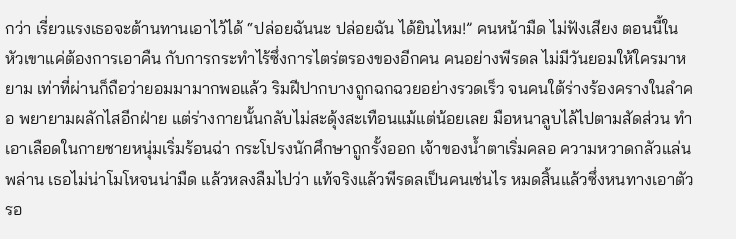กว่า เรี่ยวแรงเธอจะต้านทานเอาไว้ได้ “ปล่อยฉันนะ ปล่อยฉัน ได้ยินไหม!” คนหน้ามืด ไม่ฟังเสียง ตอนนี้ในหัวเขาแค่ต้องการเอาคืน กับการกระทำไร้ซึ่งการไตร่ตรองของอีกคน คนอย่างพีรดล ไม่มีวันยอมให้ใครมาหยาม เท่าที่ผ่านก็ถือว่ายอมมามากพอแล้ว ริมฝีปากบางถูกฉกฉวยอย่างรวดเร็ว จนคนใต้ร่างร้องครางในลำคอ พยายามผลักไสอีกฝ่าย แต่ร่างกายนั้นกลับไม่สะดุ้งสะเทือนแม้แต่น้อยเลย มือหนาลูบไล้ไปตามสัดส่วน ทำเอาเลือดในกายชายหนุ่มเริ่มร้อนฉ่า กระโปรงนักศึกษาถูกรั้งออก เจ้าของน้ำตาเริ่มคลอ ความหวาดกลัวแล่นพล่าน เธอไม่น่าโมโหจนน่ามืด แล้วหลงลืมไปว่า แท้จริงแล้วพีรดลเป็นคนเช่นไร หมดสิ้นแล้วซึ่งหนทางเอาตัวรอ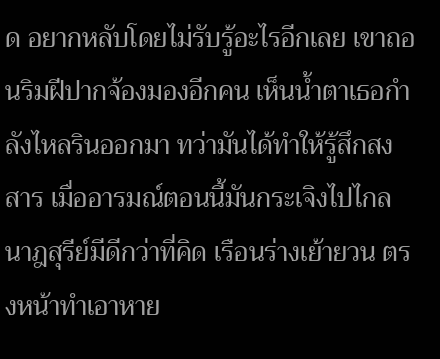ด อยากหลับโดยไม่รับรู้อะไรอีกเลย เขาถอนริมฝีปากจ้องมองอีกคน เห็นน้ำตาเธอกำลังไหลรินออกมา ทว่ามันได้ทำให้รู้สึกสงสาร เมื่ออารมณ์ตอนนี้มันกระเจิงไปไกล นาฎสุรีย์มีดีกว่าที่คิด เรือนร่างเย้ายวน ตรงหน้าทำเอาหาย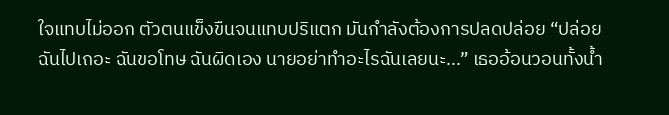ใจแทบไม่ออก ตัวตนแข็งขืนจนแทบปริแตก มันกำลังต้องการปลดปล่อย “ปล่อยฉันไปเถอะ ฉันขอโทษ ฉันผิดเอง นายอย่าทำอะไรฉันเลยนะ...” เธออ้อนวอนทั้งน้ำ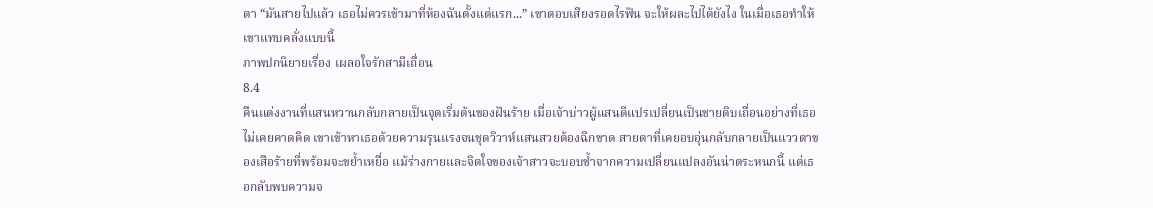ตา “มันสายไปแล้ว เธอไม่ควรเข้ามาที่ห้องฉันตั้งแต่แรก...” เขาตอบเสียงรอดไรฟัน จะให้ผละไปได้ยังไง ในเมื่อเธอทำให้เขาแทบคลั่งแบบนี้
ภาพปกนิยายเรื่อง เผลอใจรักสามีเถื่อน
8.4
คืนแต่งงานที่แสนหวานกลับกลายเป็นจุดเริ่มต้นของฝันร้าย เมื่อเจ้าบ่าวผู้แสนดีแปรเปลี่ยนเป็นชายดิบเถื่อนอย่างที่เธอไม่เคยคาดคิด เขาเข้าหาเธอด้วยความรุนแรงจนชุดวิวาห์แสนสวยต้องฉีกขาด สายตาที่เคยอบอุ่นกลับกลายเป็นแววตาของเสือร้ายที่พร้อมจะขย้ำเหยื่อ แม้ร่างกายและจิตใจของเจ้าสาวจะบอบช้ำจากความเปลี่ยนแปลงอันน่าตระหนกนี้ แต่เธอกลับพบความจ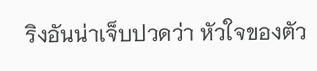ริงอันน่าเจ็บปวดว่า หัวใจของตัว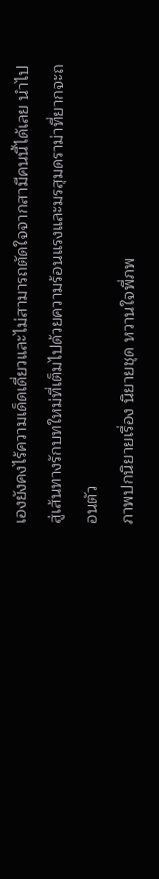เองยังคงไร้ความเด็ดเดี่ยวและไม่สามารถตัดใจจากสามีคนนี้ได้เลย นำไปสู่เส้นทางรักบทใหม่ที่เต็มไปด้วยความร้อนแรงและมรสุมดราม่าที่ยากจะถอนตัว
ภาพปกนิยายเรื่อง นิยายชุด หวานใจพี่ภพ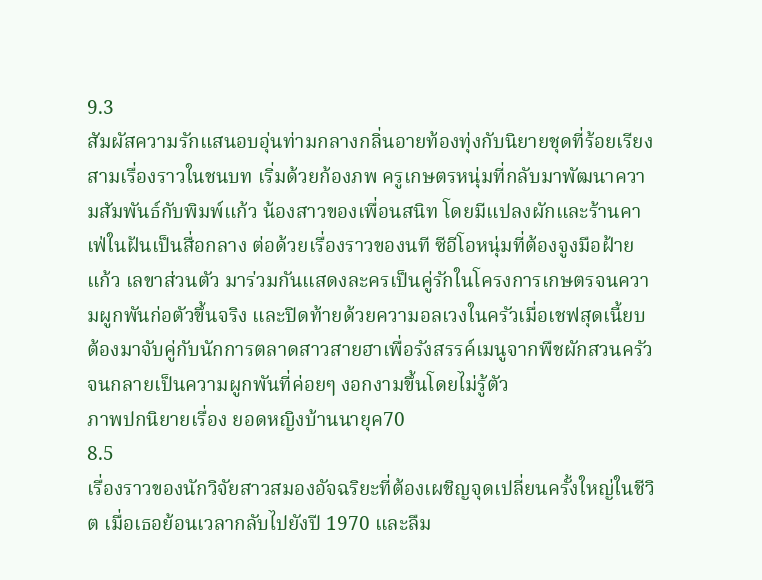9.3
สัมผัสความรักแสนอบอุ่นท่ามกลางกลิ่นอายท้องทุ่งกับนิยายชุดที่ร้อยเรียงสามเรื่องราวในชนบท เริ่มด้วยก้องภพ ครูเกษตรหนุ่มที่กลับมาพัฒนาความสัมพันธ์กับพิมพ์แก้ว น้องสาวของเพื่อนสนิท โดยมีแปลงผักและร้านคาเฟ่ในฝันเป็นสื่อกลาง ต่อด้วยเรื่องราวของนที ซีอีโอหนุ่มที่ต้องจูงมือฝ้ายแก้ว เลขาส่วนตัว มาร่วมกันแสดงละครเป็นคู่รักในโครงการเกษตรจนความผูกพันก่อตัวขึ้นจริง และปิดท้ายด้วยความอลเวงในครัวเมื่อเชฟสุดเนี้ยบต้องมาจับคู่กับนักการตลาดสาวสายฮาเพื่อรังสรรค์เมนูจากพืชผักสวนครัว จนกลายเป็นความผูกพันที่ค่อยๆ งอกงามขึ้นโดยไม่รู้ตัว
ภาพปกนิยายเรื่อง ยอดหญิงบ้านนายุค70
8.5
เรื่องราวของนักวิจัยสาวสมองอัจฉริยะที่ต้องเผชิญจุดเปลี่ยนครั้งใหญ่ในชีวิต เมื่อเธอย้อนเวลากลับไปยังปี 1970 และลืม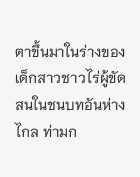ตาขึ้นมาในร่างของเด็กสาวชาวไร่ผู้ขัดสนในชนบทอันห่างไกล ท่ามก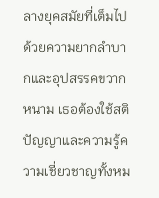ลางยุคสมัยที่เต็มไปด้วยความยากลำบากและอุปสรรคขวากหนาม เธอต้องใช้สติปัญญาและความรู้ความเชี่ยวชาญทั้งหม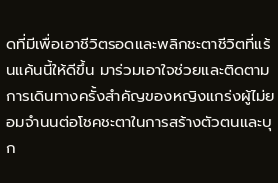ดที่มีเพื่อเอาชีวิตรอดและพลิกชะตาชีวิตที่แร้นแค้นนี้ให้ดีขึ้น มาร่วมเอาใจช่วยและติดตามการเดินทางครั้งสำคัญของหญิงแกร่งผู้ไม่ยอมจำนนต่อโชคชะตาในการสร้างตัวตนและบุก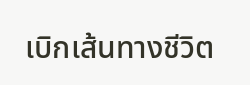เบิกเส้นทางชีวิต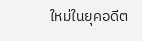ใหม่ในยุคอดีต